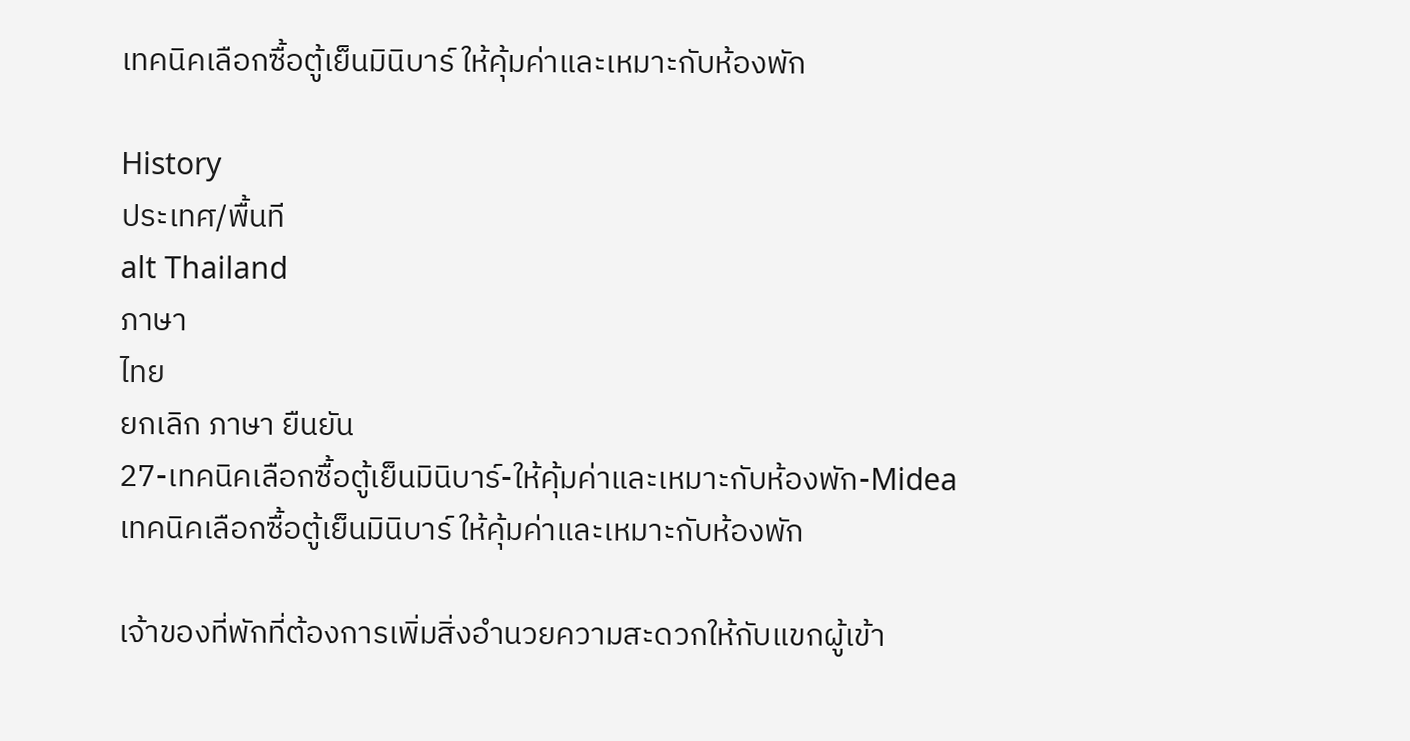เทคนิคเลือกซื้อตู้เย็นมินิบาร์ ให้คุ้มค่าและเหมาะกับห้องพัก

History
ประเทศ/พื้นที
alt Thailand
ภาษา
ไทย
ยกเลิก ภาษา ยืนยัน
27-เทคนิคเลือกซื้อตู้เย็นมินิบาร์-ให้คุ้มค่าและเหมาะกับห้องพัก-Midea
เทคนิคเลือกซื้อตู้เย็นมินิบาร์ ให้คุ้มค่าและเหมาะกับห้องพัก

เจ้าของที่พักที่ต้องการเพิ่มสิ่งอำนวยความสะดวกให้กับแขกผู้เข้า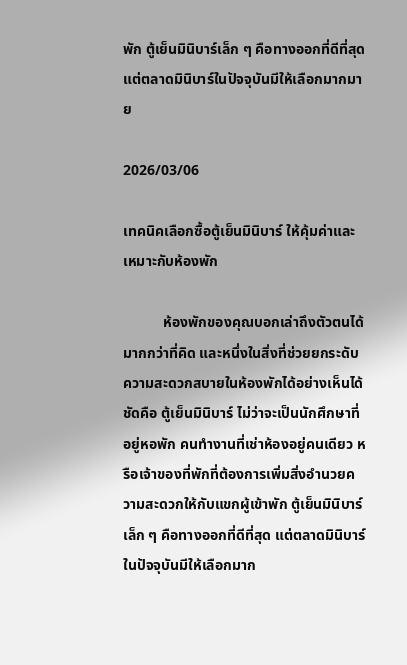พัก ตู้เย็นมินิบาร์เล็ก ๆ คือทางออกที่ดีที่สุด แต่ตลาดมินิบาร์ในปัจจุบันมีให้เลือกมากมาย

2026/03/06

เทคนิคเลือกซื้อตู้เย็นมินิบาร์ ให้คุ้มค่าและเหมาะกับห้องพัก

           ห้องพักของคุณบอกเล่าถึงตัวตนได้มากกว่าที่คิด และหนึ่งในสิ่งที่ช่วยยกระดับความสะดวกสบายในห้องพักได้อย่างเห็นได้ชัดคือ ตู้เย็นมินิบาร์ ไม่ว่าจะเป็นนักศึกษาที่อยู่หอพัก คนทำงานที่เช่าห้องอยู่คนเดียว หรือเจ้าของที่พักที่ต้องการเพิ่มสิ่งอำนวยความสะดวกให้กับแขกผู้เข้าพัก ตู้เย็นมินิบาร์เล็ก ๆ คือทางออกที่ดีที่สุด แต่ตลาดมินิบาร์ในปัจจุบันมีให้เลือกมาก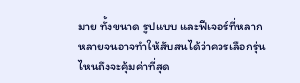มาย ทั้งขนาด รูปแบบ และฟีเจอร์ที่หลากหลายจนอาจทำให้สับสนได้ว่าควรเลือกรุ่นไหนถึงจะคุ้มค่าที่สุด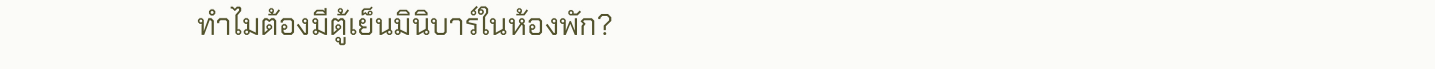ทำไมต้องมีตู้เย็นมินิบาร์ในห้องพัก?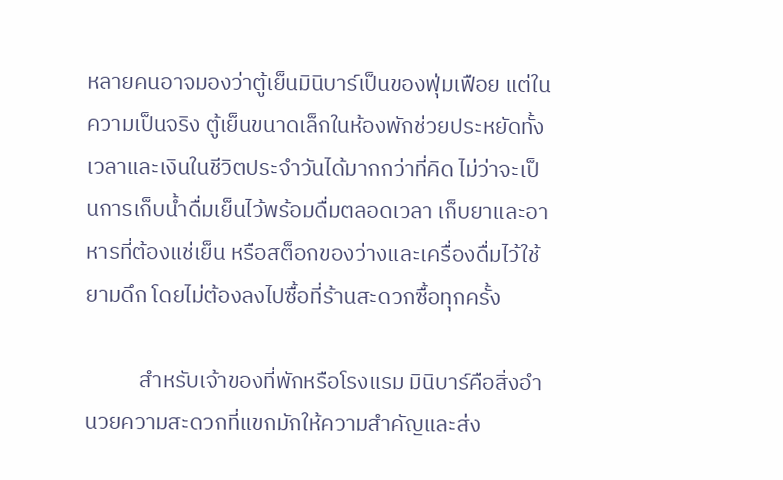หลายคนอาจมองว่าตู้เย็นมินิบาร์เป็นของฟุ่มเฟือย แต่ในความเป็นจริง ตู้เย็นขนาดเล็กในห้องพักช่วยประหยัดทั้งเวลาและเงินในชีวิตประจำวันได้มากกว่าที่คิด ไม่ว่าจะเป็นการเก็บน้ำดื่มเย็นไว้พร้อมดื่มตลอดเวลา เก็บยาและอาหารที่ต้องแช่เย็น หรือสต็อกของว่างและเครื่องดื่มไว้ใช้ยามดึก โดยไม่ต้องลงไปซื้อที่ร้านสะดวกซื้อทุกครั้ง

           สำหรับเจ้าของที่พักหรือโรงแรม มินิบาร์คือสิ่งอำนวยความสะดวกที่แขกมักให้ความสำคัญและส่ง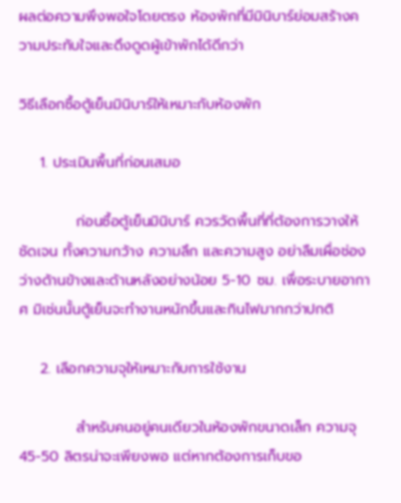ผลต่อความพึงพอใจโดยตรง ห้องพักที่มีมินิบาร์ย่อมสร้างความประทับใจและดึงดูดผู้เข้าพักได้ดีกว่า

วิธีเลือกซื้อตู้เย็นมินิบาร์ให้เหมาะกับห้องพัก

    1. ประเมินพื้นที่ก่อนเสมอ

           ก่อนซื้อตู้เย็นมินิบาร์ ควรวัดพื้นที่ที่ต้องการวางให้ชัดเจน ทั้งความกว้าง ความลึก และความสูง อย่าลืมเผื่อช่องว่างด้านข้างและด้านหลังอย่างน้อย 5-10 ซม. เพื่อระบายอากาศ มิเช่นนั้นตู้เย็นจะทำงานหนักขึ้นและกินไฟมากกว่าปกติ

    2. เลือกความจุให้เหมาะกับการใช้งาน

           สำหรับคนอยู่คนเดียวในห้องพักขนาดเล็ก ความจุ 45-50 ลิตรน่าจะเพียงพอ แต่หากต้องการเก็บขอ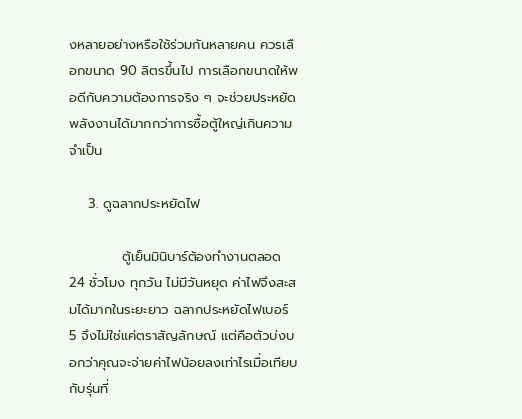งหลายอย่างหรือใช้ร่วมกันหลายคน ควรเลือกขนาด 90 ลิตรขึ้นไป การเลือกขนาดให้พอดีกับความต้องการจริง ๆ จะช่วยประหยัดพลังงานได้มากกว่าการซื้อตู้ใหญ่เกินความจำเป็น

    3. ดูฉลากประหยัดไฟ

           ตู้เย็นมินิบาร์ต้องทำงานตลอด 24 ชั่วโมง ทุกวัน ไม่มีวันหยุด ค่าไฟจึงสะสมได้มากในระยะยาว ฉลากประหยัดไฟเบอร์ 5 จึงไม่ใช่แค่ตราสัญลักษณ์ แต่คือตัวบ่งบอกว่าคุณจะจ่ายค่าไฟน้อยลงเท่าไรเมื่อเทียบกับรุ่นที่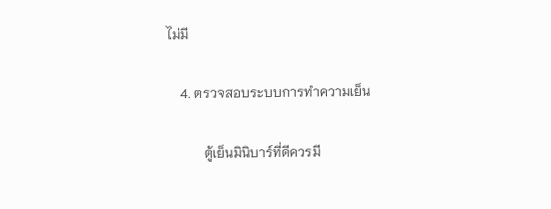ไม่มี

    4. ตรวจสอบระบบการทำความเย็น

           ตู้เย็นมินิบาร์ที่ดีควรมี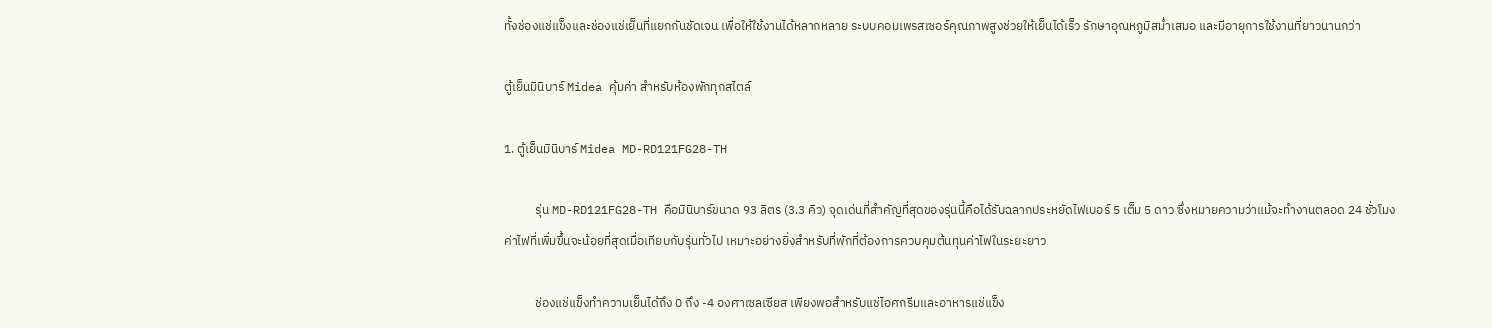ทั้งช่องแช่แข็งและช่องแช่เย็นที่แยกกันชัดเจน เพื่อให้ใช้งานได้หลากหลาย ระบบคอมเพรสเซอร์คุณภาพสูงช่วยให้เย็นได้เร็ว รักษาอุณหภูมิสม่ำเสมอ และมีอายุการใช้งานที่ยาวนานกว่า

ตู้เย็นมินิบาร์ Midea คุ้มค่า สำหรับห้องพักทุกสไตล์

1. ตู้เย็นมินิบาร์ Midea MD-RD121FG28-TH

           รุ่น MD-RD121FG28-TH คือมินิบาร์ขนาด 93 ลิตร (3.3 คิว) จุดเด่นที่สำคัญที่สุดของรุ่นนี้คือได้รับฉลากประหยัดไฟเบอร์ 5 เต็ม 5 ดาว ซึ่งหมายความว่าแม้จะทำงานตลอด 24 ชั่วโมง ค่าไฟที่เพิ่มขึ้นจะน้อยที่สุดเมื่อเทียบกับรุ่นทั่วไป เหมาะอย่างยิ่งสำหรับที่พักที่ต้องการควบคุมต้นทุนค่าไฟในระยะยาว

           ช่องแช่แข็งทำความเย็นได้ถึง 0 ถึง -4 องศาเซลเซียส เพียงพอสำหรับแช่ไอศกรีมและอาหารแช่แข็ง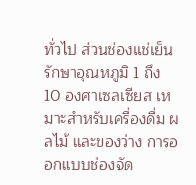ทั่วไป ส่วนช่องแช่เย็นรักษาอุณหภูมิ 1 ถึง 10 องศาเซลเซียส เหมาะสำหรับเครื่องดื่ม ผลไม้ และของว่าง การออกแบบช่องจัด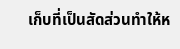เก็บที่เป็นสัดส่วนทำให้ห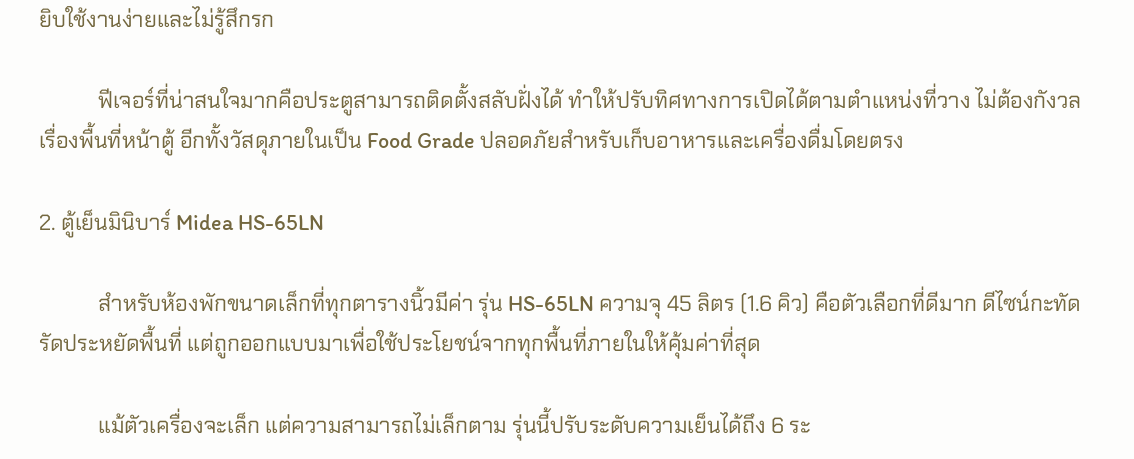ยิบใช้งานง่ายและไม่รู้สึกรก

           ฟีเจอร์ที่น่าสนใจมากคือประตูสามารถติดตั้งสลับฝั่งได้ ทำให้ปรับทิศทางการเปิดได้ตามตำแหน่งที่วาง ไม่ต้องกังวลเรื่องพื้นที่หน้าตู้ อีกทั้งวัสดุภายในเป็น Food Grade ปลอดภัยสำหรับเก็บอาหารและเครื่องดื่มโดยตรง

2. ตู้เย็นมินิบาร์ Midea HS-65LN

           สำหรับห้องพักขนาดเล็กที่ทุกตารางนิ้วมีค่า รุ่น HS-65LN ความจุ 45 ลิตร (1.6 คิว) คือตัวเลือกที่ดีมาก ดีไซน์กะทัดรัดประหยัดพื้นที่ แต่ถูกออกแบบมาเพื่อใช้ประโยชน์จากทุกพื้นที่ภายในให้คุ้มค่าที่สุด

           แม้ตัวเครื่องจะเล็ก แต่ความสามารถไม่เล็กตาม รุ่นนี้ปรับระดับความเย็นได้ถึง 6 ระ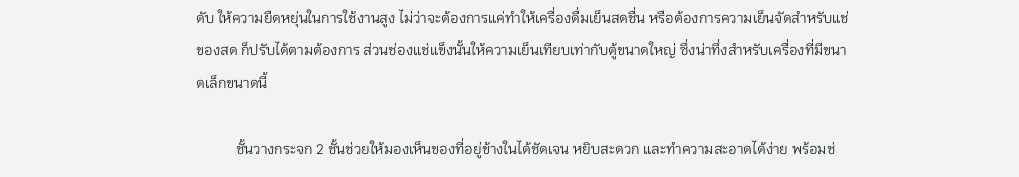ดับ ให้ความยืดหยุ่นในการใช้งานสูง ไม่ว่าจะต้องการแค่ทำให้เครื่องดื่มเย็นสดชื่น หรือต้องการความเย็นจัดสำหรับแช่ของสด ก็ปรับได้ตามต้องการ ส่วนช่องแช่แข็งนั้นให้ความเย็นเทียบเท่ากับตู้ขนาดใหญ่ ซึ่งน่าทึ่งสำหรับเครื่องที่มีขนาดเล็กขนาดนี้

           ชั้นวางกระจก 2 ชั้นช่วยให้มองเห็นของที่อยู่ข้างในได้ชัดเจน หยิบสะดวก และทำความสะอาดได้ง่าย พร้อมช่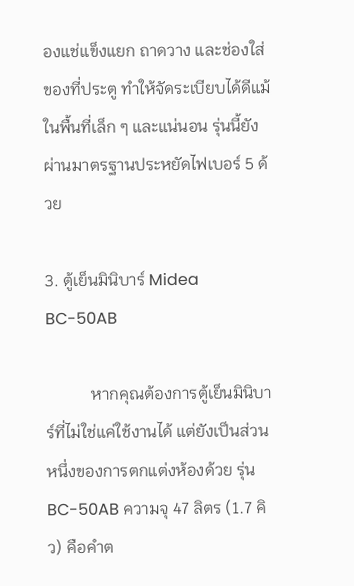องแช่แข็งแยก ถาดวาง และช่องใส่ของที่ประตู ทำให้จัดระเบียบได้ดีแม้ในพื้นที่เล็ก ๆ และแน่นอน รุ่นนี้ยังผ่านมาตรฐานประหยัดไฟเบอร์ 5 ด้วย

3. ตู้เย็นมินิบาร์ Midea BC-50AB

           หากคุณต้องการตู้เย็นมินิบาร์ที่ไม่ใช่แค่ใช้งานได้ แต่ยังเป็นส่วนหนึ่งของการตกแต่งห้องด้วย รุ่น BC-50AB ความจุ 47 ลิตร (1.7 คิว) คือคำต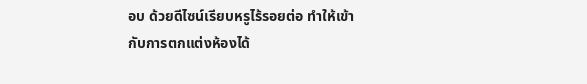อบ ด้วยดีไซน์เรียบหรูไร้รอยต่อ ทำให้เข้ากับการตกแต่งห้องได้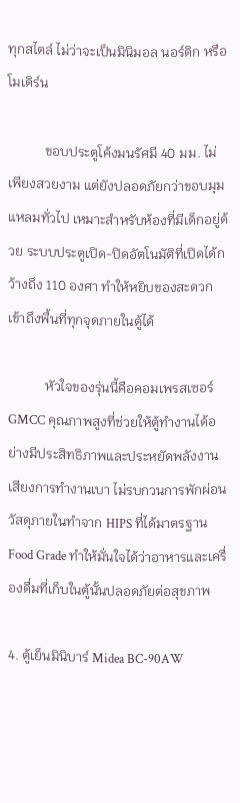ทุกสไตล์ ไม่ว่าจะเป็นมินิมอล นอร์ดิก หรือโมเดิร์น

           ขอบประตูโค้งมนรัศมี 40 มม. ไม่เพียงสวยงาม แต่ยังปลอดภัยกว่าขอบมุมแหลมทั่วไป เหมาะสำหรับห้องที่มีเด็กอยู่ด้วย ระบบประตูเปิด-ปิดอัตโนมัติที่เปิดได้กว้างถึง 110 องศา ทำให้หยิบของสะดวก เข้าถึงพื้นที่ทุกจุดภายในตู้ได้

           หัวใจของรุ่นนี้คือคอมเพรสเซอร์ GMCC คุณภาพสูงที่ช่วยให้ตู้ทำงานได้อย่างมีประสิทธิภาพและประหยัดพลังงาน เสียงการทำงานเบา ไม่รบกวนการพักผ่อน วัสดุภายในทำจาก HIPS ที่ได้มาตรฐาน Food Grade ทำให้มั่นใจได้ว่าอาหารและเครื่องดื่มที่เก็บในตู้นั้นปลอดภัยต่อสุขภาพ

4. ตู้เย็นมินิบาร์ Midea BC-90AW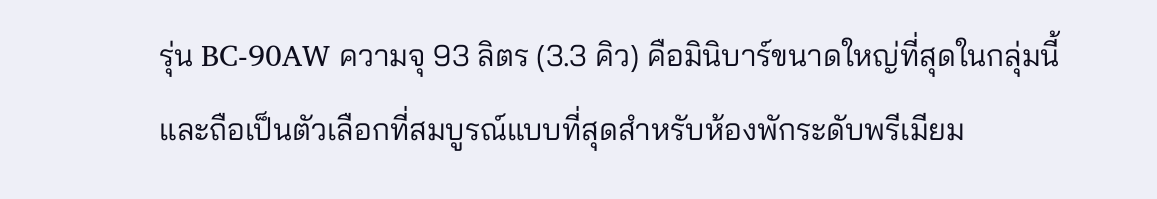รุ่น BC-90AW ความจุ 93 ลิตร (3.3 คิว) คือมินิบาร์ขนาดใหญ่ที่สุดในกลุ่มนี้ และถือเป็นตัวเลือกที่สมบูรณ์แบบที่สุดสำหรับห้องพักระดับพรีเมียม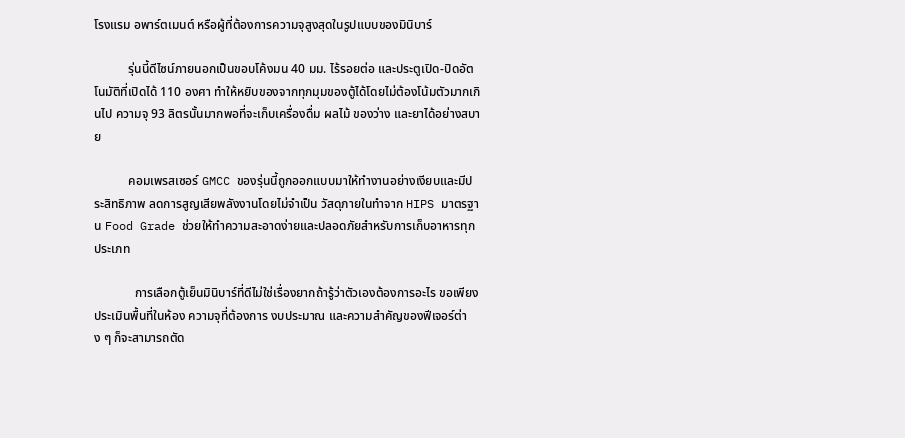โรงแรม อพาร์ตเมนต์ หรือผู้ที่ต้องการความจุสูงสุดในรูปแบบของมินิบาร์

           รุ่นนี้ดีไซน์ภายนอกเป็นขอบโค้งมน 40 มม. ไร้รอยต่อ และประตูเปิด-ปิดอัตโนมัติที่เปิดได้ 110 องศา ทำให้หยิบของจากทุกมุมของตู้ได้โดยไม่ต้องโน้มตัวมากเกินไป ความจุ 93 ลิตรนั้นมากพอที่จะเก็บเครื่องดื่ม ผลไม้ ของว่าง และยาได้อย่างสบาย

           คอมเพรสเซอร์ GMCC ของรุ่นนี้ถูกออกแบบมาให้ทำงานอย่างเงียบและมีประสิทธิภาพ ลดการสูญเสียพลังงานโดยไม่จำเป็น วัสดุภายในทำจาก HIPS มาตรฐาน Food Grade ช่วยให้ทำความสะอาดง่ายและปลอดภัยสำหรับการเก็บอาหารทุกประเภท

             การเลือกตู้เย็นมินิบาร์ที่ดีไม่ใช่เรื่องยากถ้ารู้ว่าตัวเองต้องการอะไร ขอเพียงประเมินพื้นที่ในห้อง ความจุที่ต้องการ งบประมาณ และความสำคัญของฟีเจอร์ต่าง ๆ ก็จะสามารถตัด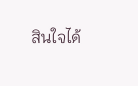สินใจได้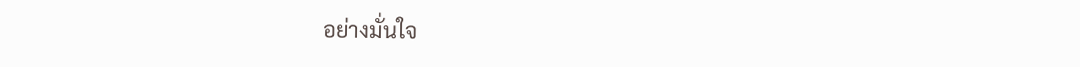อย่างมั่นใจ